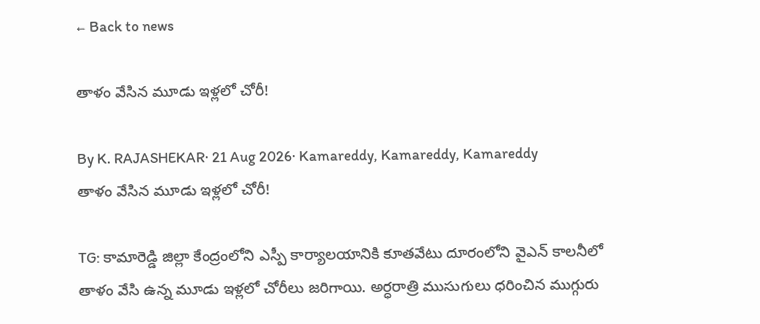← Back to news

తాళం వేసిన మూడు ఇళ్లలో చోరీ!

By K. RAJASHEKAR· 21 Aug 2026· Kamareddy, Kamareddy, Kamareddy
తాళం వేసిన మూడు ఇళ్లలో చోరీ!

TG: కామారెడ్డి జిల్లా కేంద్రంలోని ఎస్పీ కార్యాలయానికి కూతవేటు దూరంలోని వైఎన్ కాలనీలో తాళం వేసి ఉన్న మూడు ఇళ్లలో చోరీలు జరిగాయి. అర్ధరాత్రి ముసుగులు ధరించిన ముగ్గురు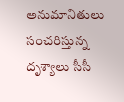అనుమానితులు సంచరిస్తున్న దృశ్యాలు సీసీ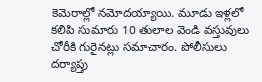కెమెరాల్లో నమోదయ్యాయి. మూడు ఇళ్లలో కలిపి సుమారు 10 తులాల వెండి వస్తువులు చోరీకి గురైనట్లు సమాచారం. పోలీసులు దర్యాప్తు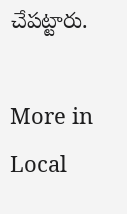చేపట్టారు.

More in Local